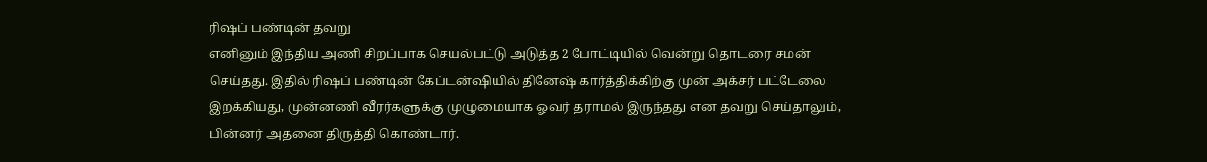ரிஷப் பண்டின் தவறு
எனினும் இந்திய அணி சிறப்பாக செயல்பட்டு அடுத்த 2 போட்டியில் வென்று தொடரை சமன் செய்தது. இதில் ரிஷப் பண்டின் கேப்டன்ஷியில் தினேஷ் கார்த்திக்கிற்கு முன் அக்சர் பட்டேலை இறக்கியது, முன்னணி வீரர்களுக்கு முழுமையாக ஓவர் தராமல் இருந்தது என தவறு செய்தாலும், பின்னர் அதனை திருத்தி கொண்டார்.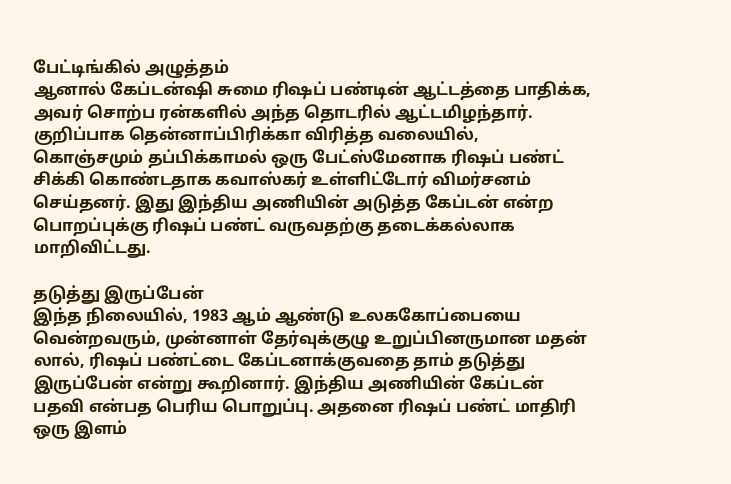பேட்டிங்கில் அழுத்தம்
ஆனால் கேப்டன்ஷி சுமை ரிஷப் பண்டின் ஆட்டத்தை பாதிக்க, அவர் சொற்ப ரன்களில் அந்த தொடரில் ஆட்டமிழந்தார். குறிப்பாக தென்னாப்பிரிக்கா விரித்த வலையில், கொஞ்சமும் தப்பிக்காமல் ஒரு பேட்ஸ்மேனாக ரிஷப் பண்ட் சிக்கி கொண்டதாக கவாஸ்கர் உள்ளிட்டோர் விமர்சனம் செய்தனர். இது இந்திய அணியின் அடுத்த கேப்டன் என்ற பொறப்புக்கு ரிஷப் பண்ட் வருவதற்கு தடைக்கல்லாக மாறிவிட்டது.

தடுத்து இருப்பேன்
இந்த நிலையில், 1983 ஆம் ஆண்டு உலககோப்பையை வென்றவரும், முன்னாள் தேர்வுக்குழு உறுப்பினருமான மதன் லால், ரிஷப் பண்ட்டை கேப்டனாக்குவதை தாம் தடுத்து இருப்பேன் என்று கூறினார். இந்திய அணியின் கேப்டன் பதவி என்பத பெரிய பொறுப்பு. அதனை ரிஷப் பண்ட் மாதிரி ஒரு இளம்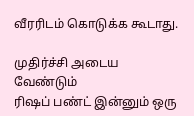வீரரிடம் கொடுக்க கூடாது.

முதிர்ச்சி அடைய வேண்டும்
ரிஷப் பண்ட் இன்னும் ஒரு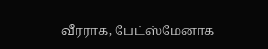வீரராக, பேட்ஸ்மேனாக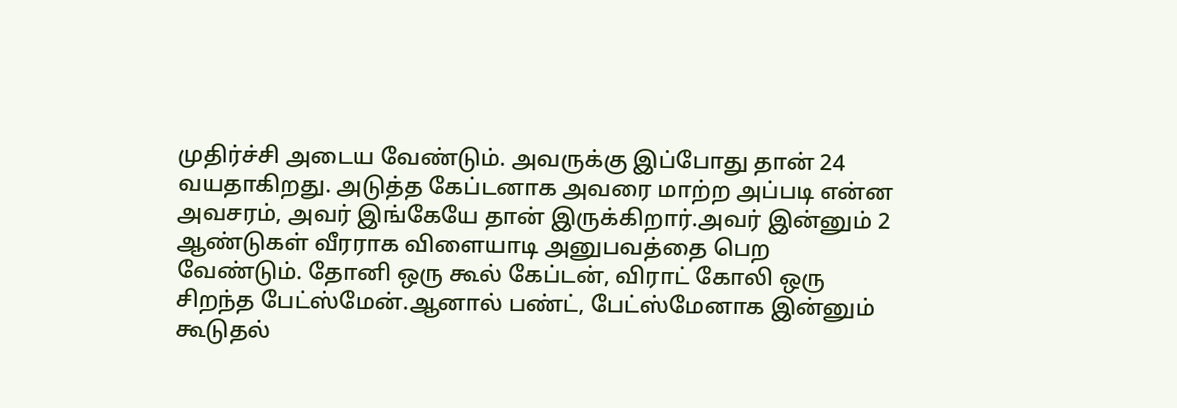முதிர்ச்சி அடைய வேண்டும். அவருக்கு இப்போது தான் 24 வயதாகிறது. அடுத்த கேப்டனாக அவரை மாற்ற அப்படி என்ன அவசரம், அவர் இங்கேயே தான் இருக்கிறார்.அவர் இன்னும் 2 ஆண்டுகள் வீரராக விளையாடி அனுபவத்தை பெற வேண்டும். தோனி ஒரு கூல் கேப்டன், விராட் கோலி ஒரு சிறந்த பேட்ஸ்மேன்.ஆனால் பண்ட், பேட்ஸ்மேனாக இன்னும் கூடுதல்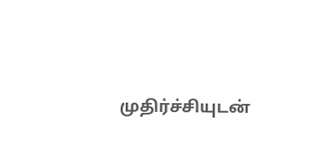முதிர்ச்சியுடன்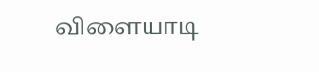விளையாடி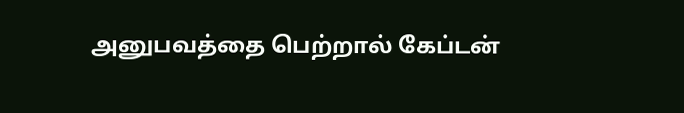அனுபவத்தை பெற்றால் கேப்டன்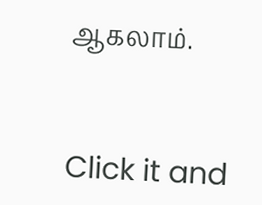ஆகலாம்.


Click it and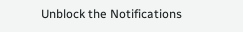Unblock the Notifications